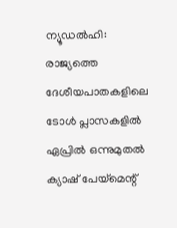ന്യൂഡൽഹി: രാജ്യത്തെ ദേശീയപാതകളിലെ ടോൾ പ്ലാസകളിൽ ഏപ്രിൽ ഒന്നുമുതൽ ക്യാഷ് പേയ്മെന്റ്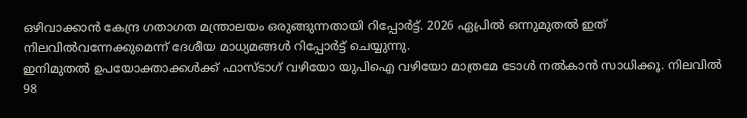ഒഴിവാക്കാൻ കേന്ദ്ര ഗതാഗത മന്ത്രാലയം ഒരുങ്ങുന്നതായി റിപ്പോർട്ട്. 2026 ഏപ്രിൽ ഒന്നുമുതൽ ഇത് നിലവിൽവന്നേക്കുമെന്ന് ദേശീയ മാധ്യമങ്ങൾ റിപ്പോർട്ട് ചെയ്യുന്നു.
ഇനിമുതൽ ഉപയോക്താക്കൾക്ക് ഫാസ്ടാഗ് വഴിയോ യുപിഐ വഴിയോ മാത്രമേ ടോൾ നൽകാൻ സാധിക്കൂ. നിലവിൽ 98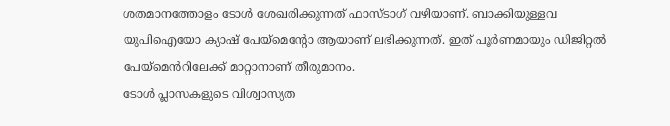ശതമാനത്തോളം ടോൾ ശേഖരിക്കുന്നത് ഫാസ്ടാഗ് വഴിയാണ്. ബാക്കിയുള്ളവ യുപിഐയോ ക്യാഷ് പേയ്മെന്റോ ആയാണ് ലഭിക്കുന്നത്. ഇത് പൂർണമായും ഡിജിറ്റൽ പേയ്മെൻറിലേക്ക് മാറ്റാനാണ് തീരുമാനം.
ടോൾ പ്ലാസകളുടെ വിശ്വാസ്യത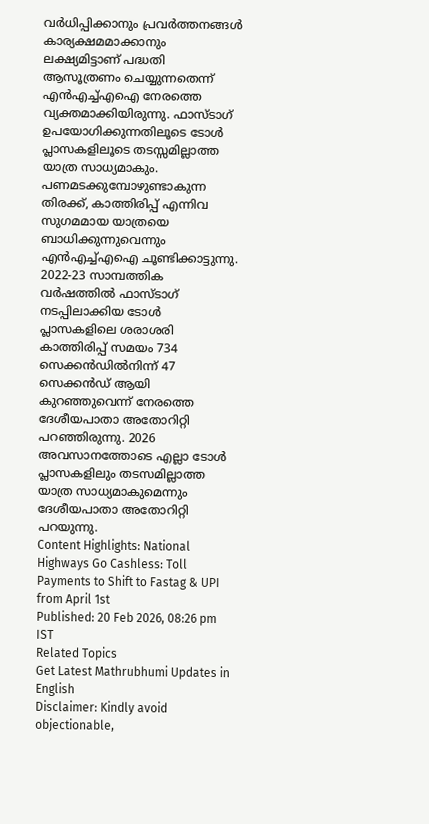വർധിപ്പിക്കാനും പ്രവർത്തനങ്ങൾ കാര്യക്ഷമമാക്കാനും ലക്ഷ്യമിട്ടാണ് പദ്ധതി ആസൂത്രണം ചെയ്യുന്നതെന്ന് എൻഎച്ച്എഐ നേരത്തെ വ്യക്തമാക്കിയിരുന്നു. ഫാസ്ടാഗ് ഉപയോഗിക്കുന്നതിലൂടെ ടോൾ പ്ലാസകളിലൂടെ തടസ്സമില്ലാത്ത യാത്ര സാധ്യമാകും. പണമടക്കുമ്പോഴുണ്ടാകുന്ന തിരക്ക്, കാത്തിരിപ്പ് എന്നിവ സുഗമമായ യാത്രയെ ബാധിക്കുന്നുവെന്നും എൻഎച്ച്എഐ ചൂണ്ടിക്കാട്ടുന്നു.
2022-23 സാമ്പത്തിക വർഷത്തിൽ ഫാസ്ടാഗ് നടപ്പിലാക്കിയ ടോൾ പ്ലാസകളിലെ ശരാശരി കാത്തിരിപ്പ് സമയം 734 സെക്കൻഡിൽനിന്ന് 47 സെക്കൻഡ് ആയി കുറഞ്ഞുവെന്ന് നേരത്തെ ദേശീയപാതാ അതോറിറ്റി പറഞ്ഞിരുന്നു. 2026 അവസാനത്തോടെ എല്ലാ ടോൾ പ്ലാസകളിലും തടസമില്ലാത്ത യാത്ര സാധ്യമാകുമെന്നും ദേശീയപാതാ അതോറിറ്റി പറയുന്നു.
Content Highlights: National Highways Go Cashless: Toll Payments to Shift to Fastag & UPI from April 1st
Published: 20 Feb 2026, 08:26 pm IST
Related Topics
Get Latest Mathrubhumi Updates in English
Disclaimer: Kindly avoid objectionable,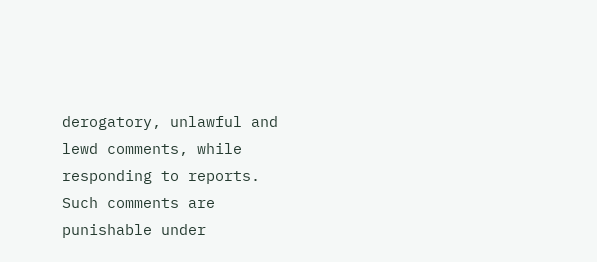derogatory, unlawful and lewd comments, while responding to reports. Such comments are punishable under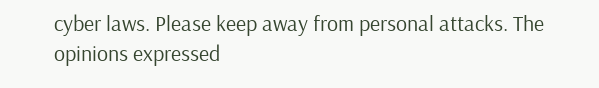cyber laws. Please keep away from personal attacks. The opinions expressed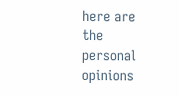here are the personal opinions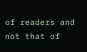of readers and not that of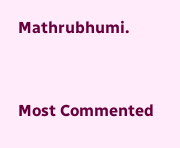Mathrubhumi.



Most Commented